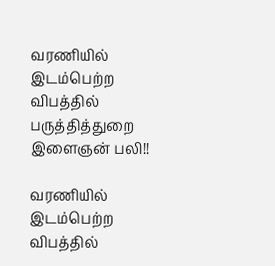வரணியில் இடம்பெற்ற விபத்தில் பருத்தித்துறை இளைஞன் பலி!!

வரணியில் இடம்பெற்ற விபத்தில்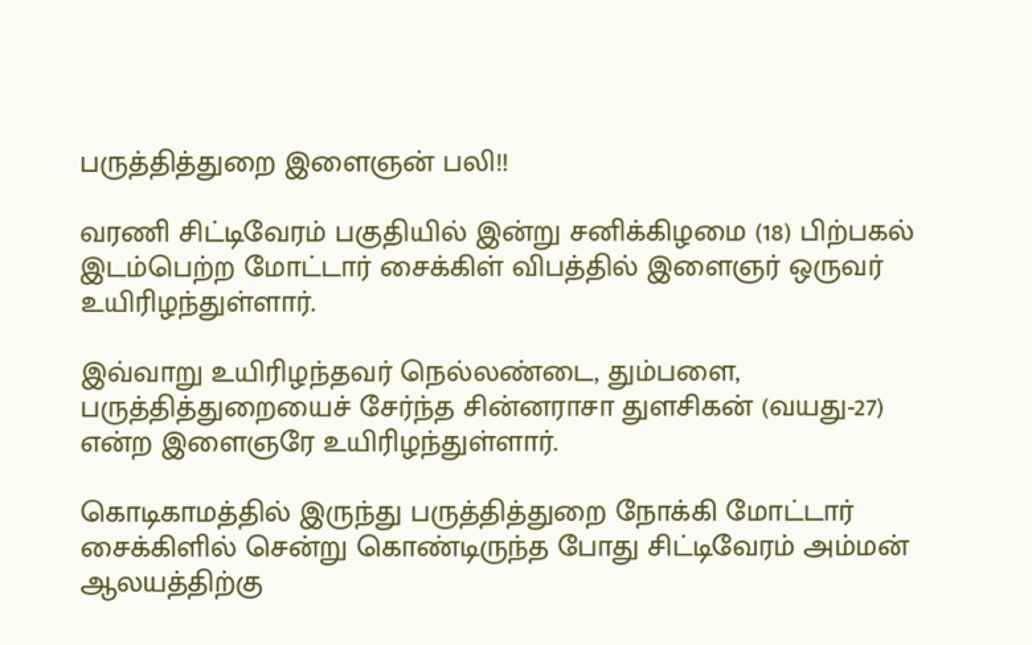பருத்தித்துறை இளைஞன் பலி!!

வரணி சிட்டிவேரம் பகுதியில் இன்று சனிக்கிழமை (18) பிற்பகல் இடம்பெற்ற மோட்டார் சைக்கிள் விபத்தில் இளைஞர் ஒருவர் உயிரிழந்துள்ளார்.

இவ்வாறு உயிரிழந்தவர் நெல்லண்டை, தும்பளை, பருத்தித்துறையைச் சேர்ந்த சின்னராசா துளசிகன் (வயது-27) என்ற இளைஞரே உயிரிழந்துள்ளார்.

கொடிகாமத்தில் இருந்து பருத்தித்துறை நோக்கி மோட்டார் சைக்கிளில் சென்று கொண்டிருந்த போது சிட்டிவேரம் அம்மன் ஆலயத்திற்கு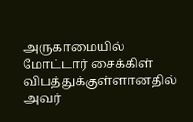அருகாமையில் மோட்டார் சைக்கிள் விபத்துக்குள்ளானதில் அவர்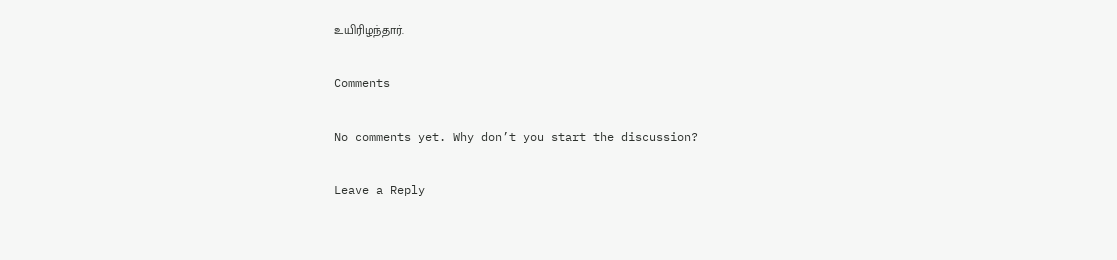உயிரிழந்தார்.

Comments

No comments yet. Why don’t you start the discussion?

Leave a Reply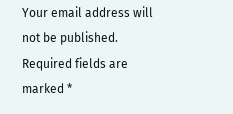Your email address will not be published. Required fields are marked *